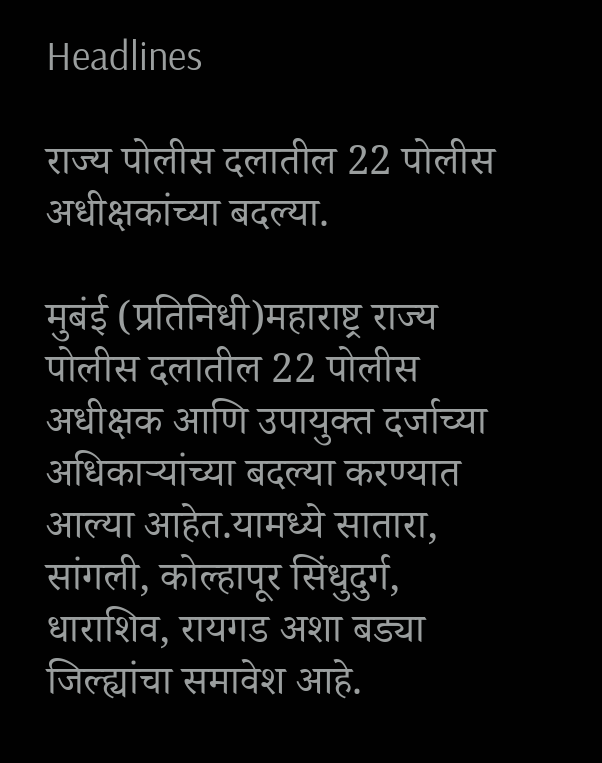Headlines

राज्य पोलीस दलातील 22 पोलीस अधीक्षकांच्या बदल्या.

मुबंई (प्रतिनिधी)महाराष्ट्र राज्य पोलीस दलातील 22 पोलीस अधीक्षक आणि उपायुक्त दर्जाच्या अधिकाऱ्यांच्या बदल्या करण्यात आल्या आहेत.यामध्ये सातारा, सांगली, कोल्हापूर सिंधुदुर्ग, धाराशिव, रायगड अशा बड्या जिल्ह्यांचा समावेश आहे.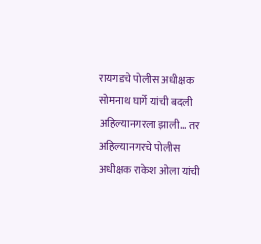रायगडचे पोलीस अधीक्षक सोमनाथ घार्गे यांची बदली अहिल्यानगरला झाली… तर अहिल्यानगरचे पोलीस अधीक्षक राकेश ओला यांची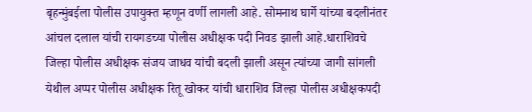बृहन्मुंबईला पोलीस उपायुक्त म्हणून वर्णी लागली आहे. सोमनाथ घार्गे यांच्या बदलीनंतर आंचल दलाल यांची रायगडच्या पोलीस अधीक्षक पदी निवड झाली आहे.धाराशिवचे जिल्हा पोलीस अधीक्षक संजय जाधव यांची बदली झाली असून त्यांच्या जागी सांगली येथील अप्पर पोलीस अधीक्षक रितू खोकर यांची धाराशिव जिल्हा पोलीस अधीक्षकपदी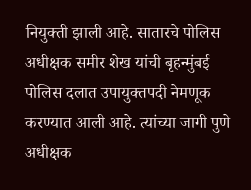नियुक्ती झाली आहे. सातारचे पोलिस अधीक्षक समीर शेख यांची बृहन्मुंबई पोलिस दलात उपायुक्तपदी नेमणूक करण्यात आली आहे. त्यांच्या जागी पुणे अधीक्षक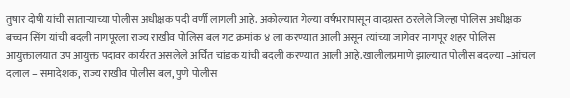तुषार दोषी यांची साताऱ्याच्या पोलीस अधीक्षक पदी वर्णी लागली आहे. अकोल्यात गेल्या वर्षभरापासून वादग्रस्त ठरलेले जिल्हा पोलिस अधीक्षक बच्चन सिंग यांची बदली नागपूरला राज्य राखीव पोलिस बल गट क्रमांक ४ ला करण्यात आली असून त्यांच्या जागेवर नागपूर शहर पोलिस आयुक्तालयात उप आयुक्त पदावर कार्यरत असलेले अर्चित चांडक यांची बदली करण्यात आली आहे.खालीलप्रमाणे झाल्यात पोलीस बदल्या –आंचल दलाल – समादेशक, राज्य राखीव पोलीस बल, पुणे पोलीस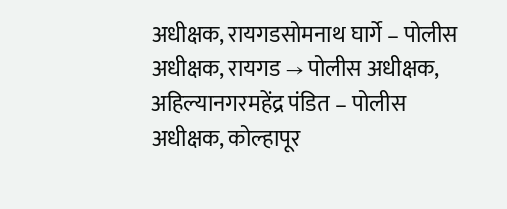अधीक्षक, रायगडसोमनाथ घार्गे – पोलीस अधीक्षक, रायगड → पोलीस अधीक्षक, अहिल्यानगरमहेंद्र पंडित – पोलीस अधीक्षक, कोल्हापूर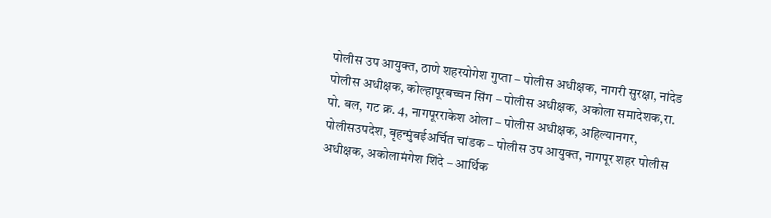पोलीस उप आयुक्त, ठाणे शहरयोगेश गुप्ता – पोलीस अधीक्षक, नागरी सुरक्षा, नांदेड पोलीस अधीक्षक, कोल्हापूरबच्चन सिंग – पोलीस अधीक्षक, अकोला समादेशक,रा. पो. बल, गट क्र. 4, नागपूरराकेश ओला – पोलीस अधीक्षक, अहिल्यानगर, पोलीसउपदेश, बृहन्मुंबईअर्चित चांडक – पोलीस उप आयुक्त, नागपूर शहर पोलीस अधीक्षक, अकोलामंगेश शिंदे – आर्थिक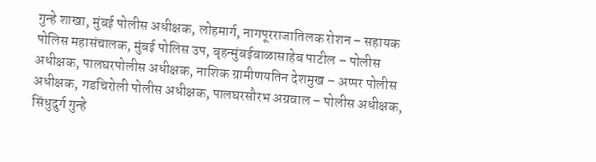गुन्हे शाखा, मुंबई पोलीस अधीक्षक, लोहमार्ग, नागपूरराजातिलक रोशन – सहायक पोलिस महासंचालक, मुंबई पोलिस उप, बृहन्मुंबईबाळासाहेब पाटील – पोलीस अधीक्षक, पालघरपोलीस अधीक्षक, नाशिक ग्रामीणयतिन देशमुख – अप्पर पोलीस अधीक्षक, गडचिरोली पोलीस अधीक्षक, पालघरसौरभ अग्रवाल – पोलीस अधीक्षक, सिंधुदुर्ग गुन्हे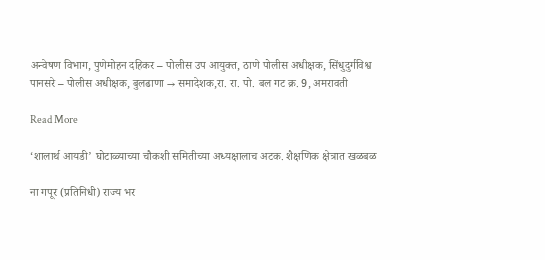अन्वेषण विभाग, पुणेमोहन दहिकर – पोलीस उप आयुक्त, ठाणे पोलीस अधीक्षक, सिंधुदुर्गविश्व पानसरे – पोलीस अधीक्षक, बुलढाणा → समादेशक,रा. रा. पो. बल गट क्र. 9, अमरावती

Read More

‘शालार्थ आयडी’ घोटाळ्याच्या चौकशी समितीच्या अध्यक्षालाच अटक. शैक्षणिक क्षेत्रात खळबळ

ना गपूर (प्रतिनिधी) राज्य भर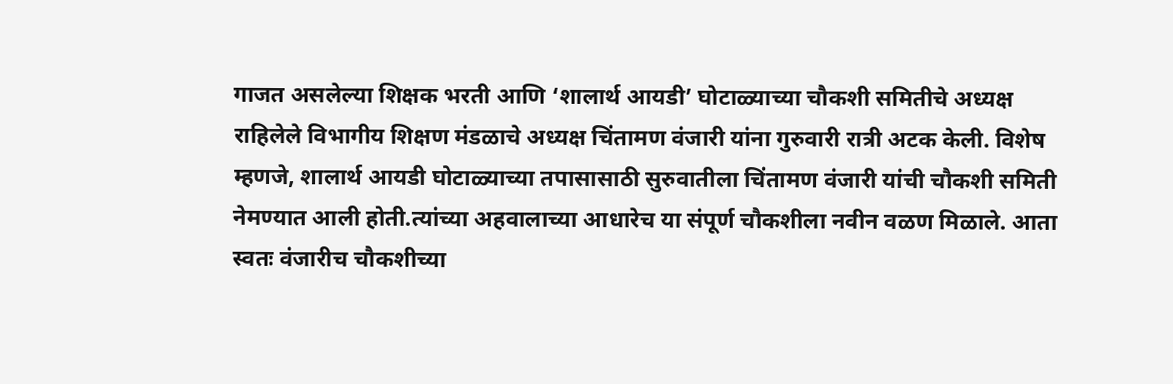गाजत असलेल्या शिक्षक भरती आणि ‘शालार्थ आयडी’ घोटाळ्याच्या चौकशी समितीचे अध्यक्ष राहिलेले विभागीय शिक्षण मंडळाचे अध्यक्ष चिंतामण वंजारी यांना गुरुवारी रात्री अटक केली. विशेष म्हणजे, शालार्थ आयडी घोटाळ्याच्या तपासासाठी सुरुवातीला चिंतामण वंजारी यांची चौकशी समिती नेमण्यात आली होती.त्यांच्या अहवालाच्या आधारेच या संपूर्ण चौकशीला नवीन वळण मिळाले. आता स्वतः वंजारीच चौकशीच्या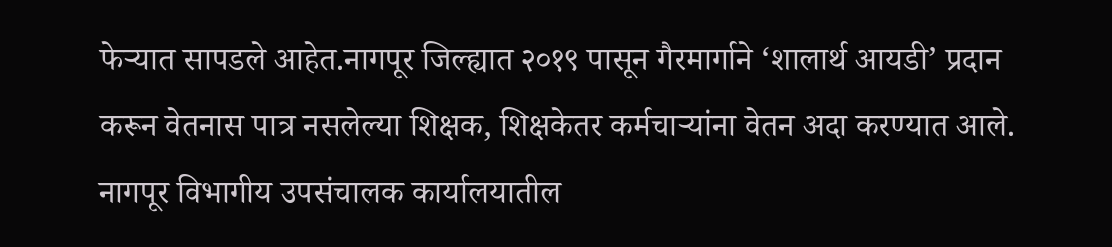फेऱ्यात सापडले आहेत.नागपूर जिल्ह्यात २०१९ पासून गैरमार्गाने ‘शालार्थ आयडी’ प्रदान करून वेतनास पात्र नसलेल्या शिक्षक, शिक्षकेतर कर्मचाऱ्यांना वेतन अदा करण्यात आले. नागपूर विभागीय उपसंचालक कार्यालयातील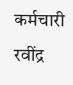कर्मचारी रवींद्र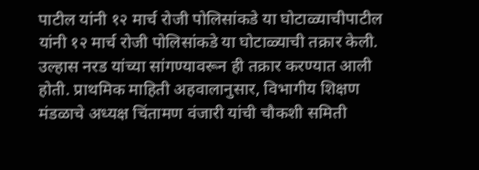पाटील यांनी १२ मार्च रोजी पोलिसांकडे या घोटाळ्याचीपाटील यांनी १२ मार्च रोजी पोलिसांकडे या घोटाळ्याची तक्रार केली. उल्हास नरड यांच्या सांगण्यावरून ही तक्रार करण्यात आली होती. प्राथमिक माहिती अहवालानुसार, विभागीय शिक्षण मंडळाचे अध्यक्ष चिंतामण वंजारी यांची चौकशी समिती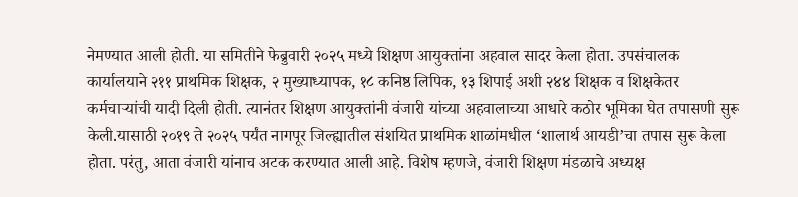नेमण्यात आली होती. या समितीने फेब्रुवारी २०२५ मध्ये शिक्षण आयुक्तांना अहवाल सादर केला होता. उपसंचालक कार्यालयाने २११ प्राथमिक शिक्षक, २ मुख्याध्यापक, १८ कनिष्ठ लिपिक, १३ शिपाई अशी २४४ शिक्षक व शिक्षकेतर कर्मचाऱ्यांची यादी दिली होती. त्यानंतर शिक्षण आयुक्तांनी वंजारी यांच्या अहवालाच्या आधारे कठोर भूमिका घेत तपासणी सुरू केली.यासाठी २०१९ ते २०२५ पर्यंत नागपूर जिल्ह्यातील संशयित प्राथमिक शाळांमधील ‘शालार्थ आयडी’चा तपास सुरू केला होता. परंतु, आता वंजारी यांनाच अटक करण्यात आली आहे. विशेष म्हणजे, वंजारी शिक्षण मंडळाचे अध्यक्ष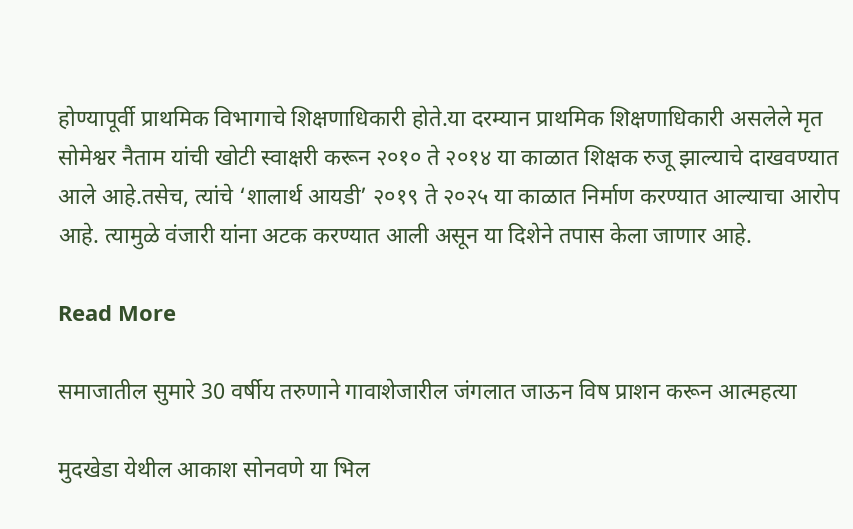होण्यापूर्वी प्राथमिक विभागाचे शिक्षणाधिकारी होते.या दरम्यान प्राथमिक शिक्षणाधिकारी असलेले मृत सोमेश्वर नैताम यांची खोटी स्वाक्षरी करून २०१० ते २०१४ या काळात शिक्षक रुजू झाल्याचे दाखवण्यात आले आहे.तसेच, त्यांचे ‘शालार्थ आयडी’ २०१९ ते २०२५ या काळात निर्माण करण्यात आल्याचा आरोप आहे. त्यामुळे वंजारी यांना अटक करण्यात आली असून या दिशेने तपास केला जाणार आहे.

Read More

समाजातील सुमारे 30 वर्षीय तरुणाने गावाशेजारील जंगलात जाऊन विष प्राशन करून आत्महत्या

मुदखेडा येथील आकाश सोनवणे या भिल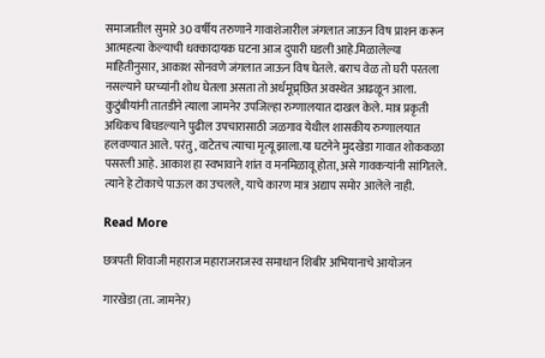समाजातील सुमारे 30 वर्षीय तरुणाने गावाशेजारील जंगलात जाऊन विष प्राशन करून आत्महत्या केल्याची धक्कादायक घटना आज दुपारी घडली आहे.मिळालेल्या माहितीनुसार, आकाश सोनवणे जंगलात जाऊन विष घेतले. बराच वेळ तो घरी परतला नसल्याने घरच्यांनी शोध घेतला असता तो अर्धमूच्र्छित अवस्थेत आढळून आला. कुटुंबीयांनी तातडीने त्याला जामनेर उपजिल्हा रुग्णालयात दाखल केले. मात्र प्रकृती अधिकच बिघडल्याने पुढील उपचारासाठी जळगाव येथील शासकीय रुग्णालयात हलवण्यात आले. परंतु, वाटेतच त्याचा मृत्यू झाला.या घटनेने मुदखेडा गावात शोककळा पसरली आहे. आकाश हा स्वभावाने शांत व मनमिळावू होता, असे गावकऱ्यांनी सांगितले. त्याने हे टोकाचे पाऊल का उचलले, याचे कारण मात्र अद्याप समोर आलेले नाही.

Read More

छत्रपती शिवाजी महाराज महाराजराजस्व समाधान शिबीर अभियानाचे आयोजन

गारखेडा (ता. जामनेर)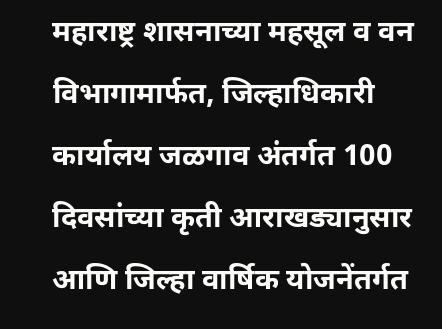महाराष्ट्र शासनाच्या महसूल व वन विभागामार्फत, जिल्हाधिकारी कार्यालय जळगाव अंतर्गत 100 दिवसांच्या कृती आराखड्यानुसार आणि जिल्हा वार्षिक योजनेंतर्गत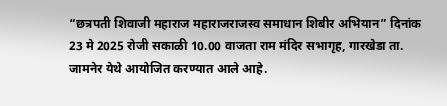“छत्रपती शिवाजी महाराज महाराजराजस्व समाधान शिबीर अभियान” दिनांक 23 मे 2025 रोजी सकाळी 10.00 वाजता राम मंदिर सभागृह, गारखेडा ता. जामनेर येथे आयोजित करण्यात आले आहे.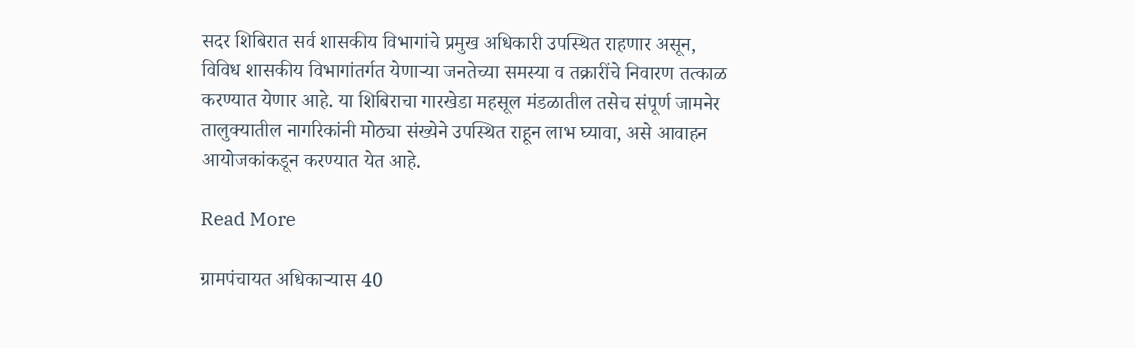सदर शिबिरात सर्व शासकीय विभागांचे प्रमुख अधिकारी उपस्थित राहणार असून, विविध शासकीय विभागांतर्गत येणाऱ्या जनतेच्या समस्या व तक्रारींचे निवारण तत्काळ करण्यात येणार आहे. या शिबिराचा गारखेडा महसूल मंडळातील तसेच संपूर्ण जामनेर तालुक्यातील नागरिकांनी मोठ्या संख्येने उपस्थित राहून लाभ घ्यावा, असे आवाहन आयोजकांकडून करण्यात येत आहे.

Read More

ग्रामपंचायत अधिकाऱ्यास 40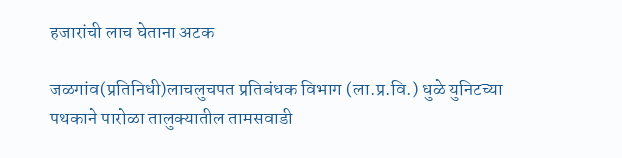हजारांची लाच घेताना अटक

जळगांव(प्रतिनिधी)लाचलुचपत प्रतिबंधक विभाग (ला.प्र.वि.) धुळे युनिटच्या पथकाने पारोळा तालुक्यातील तामसवाडी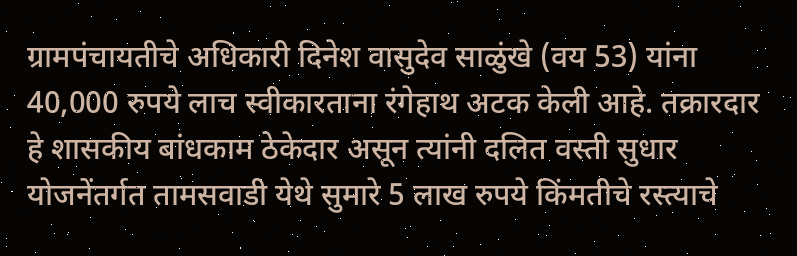ग्रामपंचायतीचे अधिकारी दिनेश वासुदेव साळुंखे (वय 53) यांना 40,000 रुपये लाच स्वीकारताना रंगेहाथ अटक केली आहे. तक्रारदार हे शासकीय बांधकाम ठेकेदार असून त्यांनी दलित वस्ती सुधार योजनेंतर्गत तामसवाडी येथे सुमारे 5 लाख रुपये किंमतीचे रस्त्याचे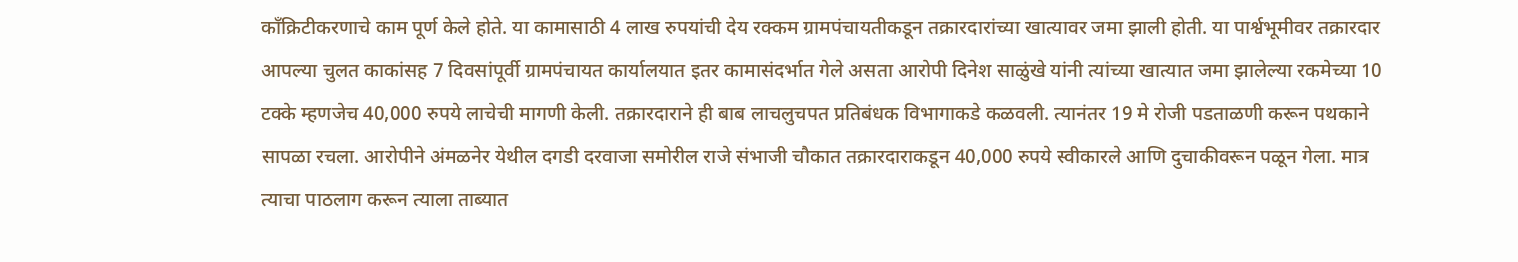काँक्रिटीकरणाचे काम पूर्ण केले होते. या कामासाठी 4 लाख रुपयांची देय रक्कम ग्रामपंचायतीकडून तक्रारदारांच्या खात्यावर जमा झाली होती. या पार्श्वभूमीवर तक्रारदार आपल्या चुलत काकांसह 7 दिवसांपूर्वी ग्रामपंचायत कार्यालयात इतर कामासंदर्भात गेले असता आरोपी दिनेश साळुंखे यांनी त्यांच्या खात्यात जमा झालेल्या रकमेच्या 10 टक्के म्हणजेच 40,000 रुपये लाचेची मागणी केली. तक्रारदाराने ही बाब लाचलुचपत प्रतिबंधक विभागाकडे कळवली. त्यानंतर 19 मे रोजी पडताळणी करून पथकाने सापळा रचला. आरोपीने अंमळनेर येथील दगडी दरवाजा समोरील राजे संभाजी चौकात तक्रारदाराकडून 40,000 रुपये स्वीकारले आणि दुचाकीवरून पळून गेला. मात्र त्याचा पाठलाग करून त्याला ताब्यात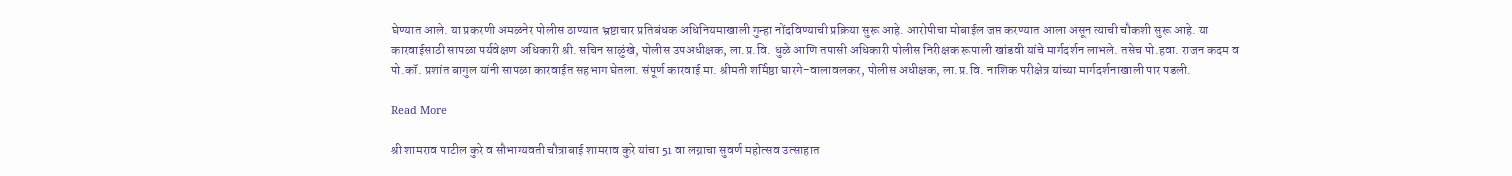घेण्यात आले. या प्रकरणी अमळनेर पोलीस ठाण्यात भ्रष्टाचार प्रतिबंधक अधिनियमाखाली गुन्हा नोंदविण्याची प्रक्रिया सुरू आहे. आरोपीचा मोबाईल जप्त करण्यात आला असून त्याची चौकशी सुरू आहे. या कारवाईसाठी सापळा पर्यवेक्षण अधिकारी श्री. सचिन साळुंखे, पोलीस उपअधीक्षक, ला.प्र.वि. धुळे आणि तपासी अधिकारी पोलीस निरीक्षक रूपाली खांडवी यांचे मार्गदर्शन लाभले. तसेच पो.हवा. राजन कदम व पो.कॉ. प्रशांत बागुल यांनी सापळा कारवाईत सहभाग घेतला. संपूर्ण कारवाई मा. श्रीमती शर्मिष्ठा घारगे-वालावलकर, पोलीस अधीक्षक, ला.प्र.वि. नाशिक परीक्षेत्र यांच्या मार्गदर्शनाखाली पार पडली.

Read More

श्री शामराव पाटील कुरे व सौभाग्यवती चौत्राबाई शामराव कुरे यांचा 51 वा लग्नाचा सुवर्ण महोत्सव उत्साहात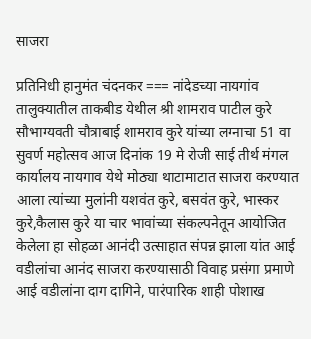साजरा

प्रतिनिधी हानुमंत चंदनकर === नांदेडच्या नायगांव तालुक्यातील ताकबीड येथील श्री शामराव पाटील कुरे सौभाग्यवती चौत्राबाई शामराव कुरे यांच्या लग्नाचा 51 वा सुवर्ण महोत्सव आज दिनांक 19 मे रोजी साई तीर्थ मंगल कार्यालय नायगाव येथे मोठ्या थाटामाटात साजरा करण्यात आला त्यांच्या मुलांनी यशवंत कुरे, बसवंत कुरे, भास्कर कुरे,कैलास कुरे या चार भावांच्या संकल्पनेतून आयोजित केलेला हा सोहळा आनंदी उत्साहात संपन्न झाला यांत आई वडीलांचा आनंद साजरा करण्यासाठी विवाह प्रसंगा प्रमाणे आई वडीलांना दाग दागिने, पारंपारिक शाही पोशाख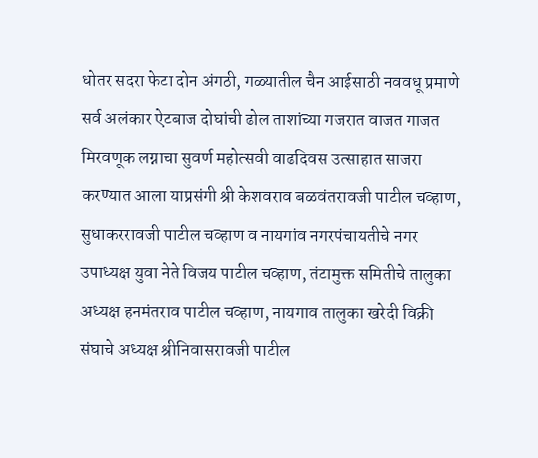धोतर सदरा फेटा दोन अंगठी, गळ्यातील चैन आईसाठी नववधू प्रमाणे सर्व अलंकार ऐटबाज दोघांची ढोल ताशांच्या गजरात वाजत गाजत मिरवणूक लग्नाचा सुवर्ण महोत्सवी वाढदिवस उत्साहात साजरा करण्यात आला याप्रसंगी श्री केशवराव बळवंतरावजी पाटील चव्हाण, सुधाकररावजी पाटील चव्हाण व नायगांव नगरपंचायतीचे नगर उपाध्यक्ष युवा नेते विजय पाटील चव्हाण, तंटामुक्त समितीचे तालुका अध्यक्ष हनमंतराव पाटील चव्हाण, नायगाव तालुका खरेदी विक्री संघाचे अध्यक्ष श्रीनिवासरावजी पाटील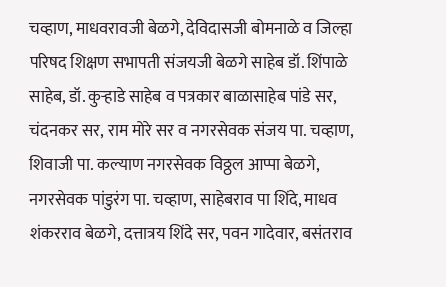चव्हाण, माधवरावजी बेळगे, देविदासजी बोमनाळे व जिल्हा परिषद शिक्षण सभापती संजयजी बेळगे साहेब डॉ. शिंपाळे साहेब, डॉ. कुऱ्हाडे साहेब व पत्रकार बाळासाहेब पांडे सर, चंदनकर सर, राम मोरे सर व नगरसेवक संजय पा. चव्हाण, शिवाजी पा. कल्याण नगरसेवक विठ्ठल आप्पा बेळगे, नगरसेवक पांडुरंग पा. चव्हाण, साहेबराव पा शिंदे, माधव शंकरराव बेळगे, दत्तात्रय शिंदे सर, पवन गादेवार, बसंतराव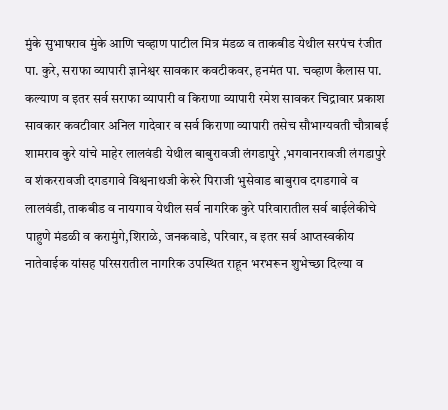मुंके सुभाषराव मुंके आणि चव्हाण पाटील मित्र मंडळ व ताकबीड येथील सरपंच रंजीत पा. कुरे, सराफा व्यापारी ज्ञानेश्वर सावकार कवटीकवर, हनमंत पा. चव्हाण कैलास पा. कल्याण व इतर सर्व सराफा व्यापारी व किराणा व्यापारी रमेश सावकर चिद्रावार प्रकाश सावकार कवटीवार अनिल गादेवार व सर्व किराणा व्यापारी तसेच सौभाग्यवती चौत्राबई शामराव कुरे यांचे माहेर लालवंडी येथील बाबुरावजी लंगडापुरे ,भगवानरावजी लंगडापुरे व शंकररावजी दगडगावे विश्वनाथजी केरुरे पिराजी भुसेवाड बाबुराव दगडगावे व लालवंडी, ताकबीड व नायगाव येथील सर्व नागरिक कुरे परिवारातील सर्व बाईलेकीचे पाहुणे मंडळी व करामुंगे,शिराळे, जनकवाडे, परिवार, व इतर सर्व आप्तस्वकीय नातेवाईक यांसह परिसरातील नागरिक उपस्थित राहून भरभरून शुभेच्छा दिल्या व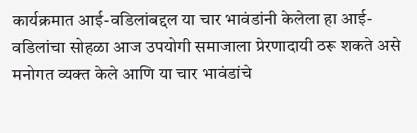कार्यक्रमात आई-वडिलांबद्दल या चार भावंडांनी केलेला हा आई-वडिलांचा सोहळा आज उपयोगी समाजाला प्रेरणादायी ठरू शकते असे मनोगत व्यक्त केले आणि या चार भावंडांचे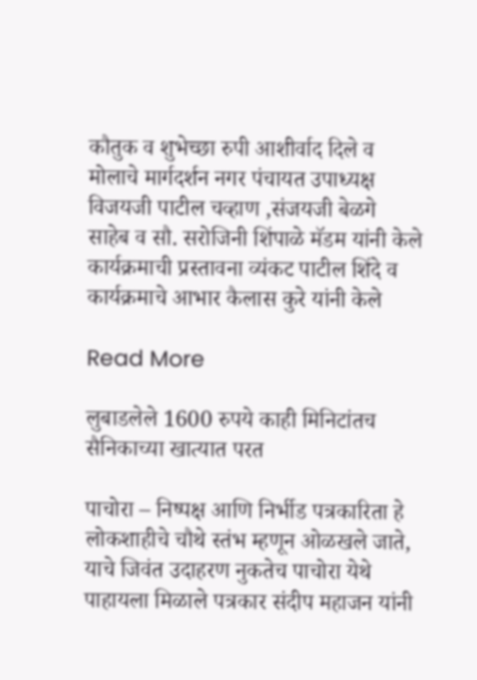कौतुक व शुभेच्छा रुपी आशीर्वाद दिले व मोलाचे मार्गदर्शन नगर पंचायत उपाध्यक्ष विजयजी पाटील चव्हाण ,संजयजी बेळगे साहेब व सौ. सरोजिनी शिंपाळे मॅडम यांनी केले कार्यक्रमाची प्रस्तावना व्यंकट पाटील शिंदे व कार्यक्रमाचे आभार कैलास कुरे यांनी केले

Read More

लुबाडलेले 1600 रुपये काही मिनिटांतच सैनिकाच्या खात्यात परत

पाचोरा – निष्पक्ष आणि निर्भीड पत्रकारिता हे लोकशाहीचे चौथे स्तंभ म्हणून ओळखले जाते, याचे जिवंत उदाहरण नुकतेच पाचोरा येथे पाहायला मिळाले पत्रकार संदीप महाजन यांनी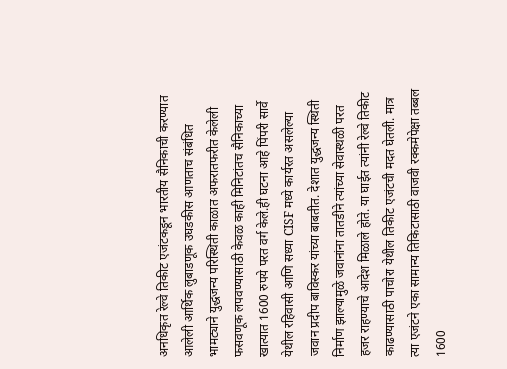अनधिकृत रेल्वे तिकीट एजंटकडून भारतीय सैनिकाची करण्यात आलेली आर्थिक लुबाडणूक उघडकीस आणताच संबंधित भामट्याने युद्धजन्य परिस्थिती काळात अफरातफरीत केलेली फसवणूक लपवण्यासाठी केवळ काही मिनिटांतच सैनिकाच्या खात्यात 1600 रुपये परत वर्ग केले.ही घटना आहे पिंपरी सार्वे येथील रहिवासी आणि सध्या CISF मध्ये कार्यरत असलेल्या जवान प्रदीप बाविस्कर यांच्या बाबतीत. देशात युद्धजन्य स्थिती निर्माण झाल्यामुळे जवानांना तातडीने त्यांच्या सेवास्थळी परत हजर राहण्याचे आदेश मिळाले होते. या घाईत त्यांनी रेल्वे तिकीट काढण्यासाठी पाचोरा येथील तिकीट एजंटची मदत घेतली. मात्र त्या एजंटने एका सामान्य तिकिटासाठी वाजवी रक्कमेपेक्षा तब्बल 1600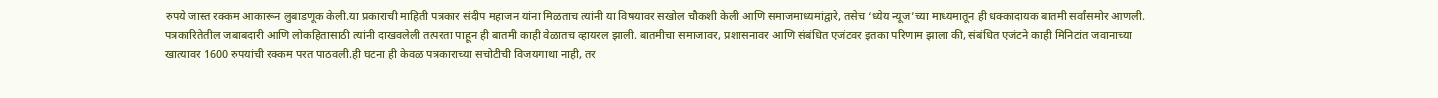रुपये जास्त रक्कम आकारून लुबाडणूक केली.या प्रकाराची माहिती पत्रकार संदीप महाजन यांना मिळताच त्यांनी या विषयावर सखोल चौकशी केली आणि समाजमाध्यमांद्वारे, तसेच ‘ध्येय न्यूज’च्या माध्यमातून ही धक्कादायक बातमी सर्वांसमोर आणली. पत्रकारितेतील जबाबदारी आणि लोकहितासाठी त्यांनी दाखवलेली तत्परता पाहून ही बातमी काही वेळातच व्हायरल झाली. बातमीचा समाजावर, प्रशासनावर आणि संबंधित एजंटवर इतका परिणाम झाला की, संबंधित एजंटने काही मिनिटांत जवानाच्या खात्यावर 1600 रुपयांची रक्कम परत पाठवली.ही घटना ही केवळ पत्रकाराच्या सचोटीची विजयगाथा नाही, तर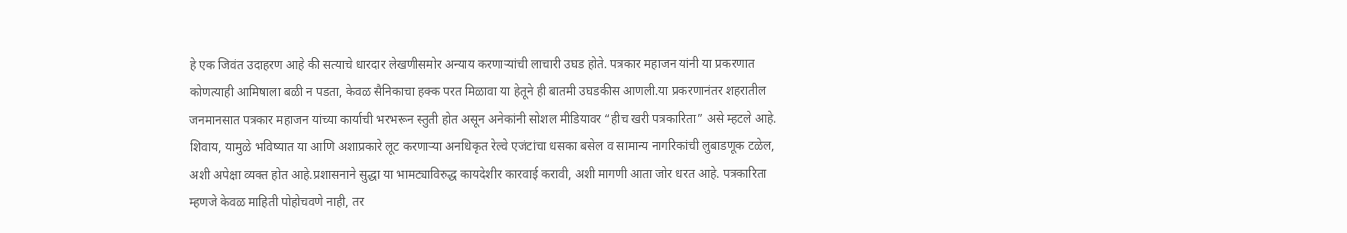हे एक जिवंत उदाहरण आहे की सत्याचे धारदार लेखणीसमोर अन्याय करणाऱ्यांची लाचारी उघड होते. पत्रकार महाजन यांनी या प्रकरणात कोणत्याही आमिषाला बळी न पडता, केवळ सैनिकाचा हक्क परत मिळावा या हेतूने ही बातमी उघडकीस आणली.या प्रकरणानंतर शहरातील जनमानसात पत्रकार महाजन यांच्या कार्याची भरभरून स्तुती होत असून अनेकांनी सोशल मीडियावर “हीच खरी पत्रकारिता” असे म्हटले आहे. शिवाय, यामुळे भविष्यात या आणि अशाप्रकारे लूट करणाऱ्या अनधिकृत रेल्वे एजंटांचा धसका बसेल व सामान्य नागरिकांची लुबाडणूक टळेल, अशी अपेक्षा व्यक्त होत आहे.प्रशासनाने सुद्धा या भामट्याविरुद्ध कायदेशीर कारवाई करावी, अशी मागणी आता जोर धरत आहे. पत्रकारिता म्हणजे केवळ माहिती पोहोचवणे नाही, तर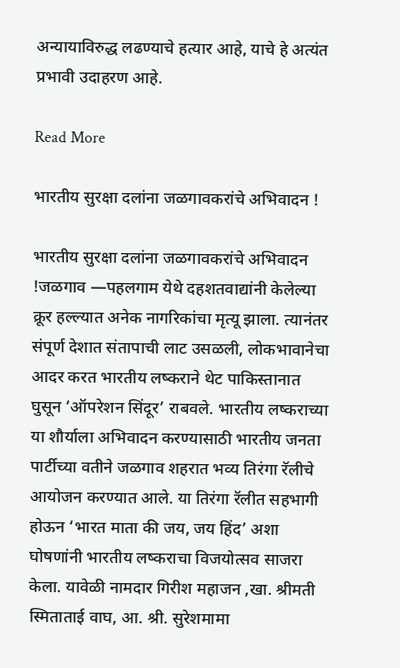अन्यायाविरुद्ध लढण्याचे हत्यार आहे, याचे हे अत्यंत प्रभावी उदाहरण आहे.

Read More

भारतीय सुरक्षा दलांना जळगावकरांचे अभिवादन !

भारतीय सुरक्षा दलांना जळगावकरांचे अभिवादन !जळगाव —पहलगाम येथे दहशतवाद्यांनी केलेल्या क्रूर हल्ल्यात अनेक नागरिकांचा मृत्यू झाला. त्यानंतर संपूर्ण देशात संतापाची लाट उसळली, लोकभावानेचा आदर करत भारतीय लष्कराने थेट पाकिस्तानात घुसून ‘ऑपरेशन सिंदूर’ राबवले. भारतीय लष्कराच्या या शौर्याला अभिवादन करण्यासाठी भारतीय जनता पार्टीच्या वतीने जळगाव शहरात भव्य तिरंगा रॅलीचे आयोजन करण्यात आले. या तिरंगा रॅलीत सहभागी होऊन ‘भारत माता की जय, जय हिंद’ अशा घोषणांनी भारतीय लष्कराचा विजयोत्सव साजरा केला. यावेळी नामदार गिरीश महाजन ,खा. श्रीमती स्मिताताई वाघ, आ. श्री. सुरेशमामा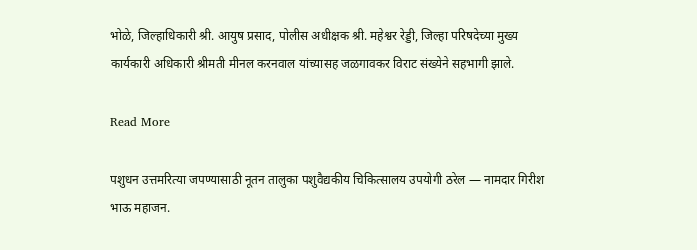भोळे, जिल्हाधिकारी श्री. आयुष प्रसाद, पोलीस अधीक्षक श्री. महेश्वर रेड्डी, जिल्हा परिषदेच्या मुख्य कार्यकारी अधिकारी श्रीमती मीनल करनवाल यांच्यासह जळगावकर विराट संख्येने सहभागी झाले.

Read More

पशुधन उत्तमरित्या जपण्यासाठी नूतन तालुका पशुवैद्यकीय चिकित्सालय उपयोगी ठरेल — नामदार गिरीश भाऊ महाजन.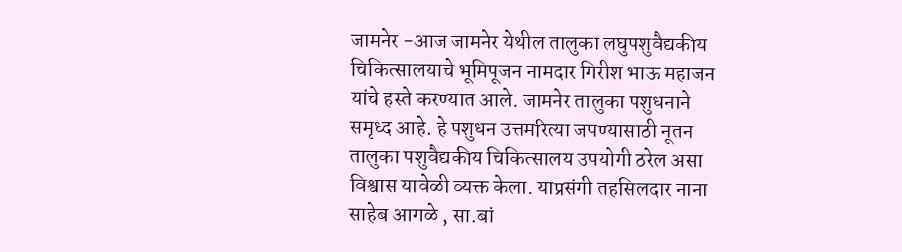जामनेर -आज जामनेर येथील तालुका लघुपशुवैद्यकीय चिकित्सालयाचे भूमिपूजन नामदार गिरीश भाऊ महाजन यांचे हस्ते करण्यात आले. जामनेर तालुका पशुधनाने समृध्द आहे. हे पशुधन उत्तमरित्या जपण्यासाठी नूतन तालुका पशुवैद्यकीय चिकित्सालय उपयोगी ठरेल असा विश्वास यावेळी व्यक्त केला. याप्रसंगी तहसिलदार नाना साहेब आगळे , सा.बां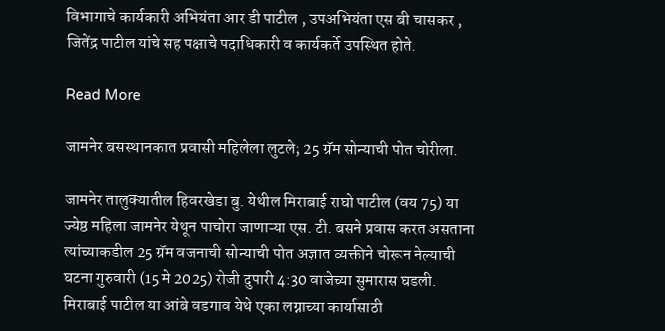विभागाचे कार्यकारी अभियंता आर डी पाटील , उपअभियंता एस बी चासकर , जितेंद्र पाटील यांचे सह पक्षाचे पदाधिकारी व कार्यकर्ते उपस्थित होते.

Read More

जामनेर बसस्थानकात प्रवासी महिलेला लुटले; 25 ग्रॅम सोन्याची पोत चोरीला.

जामनेर तालुक्यातील हिवरखेडा बु. येथील मिराबाई राघो पाटील (वय 75) या ज्येष्ठ महिला जामनेर येथून पाचोरा जाणाऱ्या एस. टी. बसने प्रवास करत असताना त्यांच्याकडील 25 ग्रॅम वजनाची सोन्याची पोत अज्ञात व्यक्तीने चोरून नेल्याची घटना गुरुवारी (15 मे 2025) रोजी दुपारी 4:30 वाजेच्या सुमारास घडली. मिराबाई पाटील या आंबे वडगाव येथे एका लग्नाच्या कार्यासाठी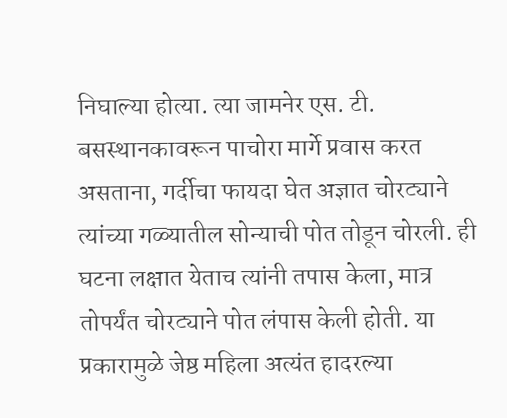निघाल्या होत्या. त्या जामनेर एस. टी. बसस्थानकावरून पाचोरा मार्गे प्रवास करत असताना, गर्दीचा फायदा घेत अज्ञात चोरट्याने त्यांच्या गळ्यातील सोन्याची पोत तोडून चोरली. ही घटना लक्षात येताच त्यांनी तपास केला, मात्र तोपर्यंत चोरट्याने पोत लंपास केली होती. या प्रकारामुळे जेष्ठ महिला अत्यंत हादरल्या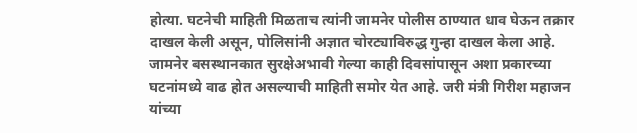होत्या. घटनेची माहिती मिळताच त्यांनी जामनेर पोलीस ठाण्यात धाव घेऊन तक्रार दाखल केली असून, पोलिसांनी अज्ञात चोरट्याविरुद्ध गुन्हा दाखल केला आहे. जामनेर बसस्थानकात सुरक्षेअभावी गेल्या काही दिवसांपासून अशा प्रकारच्या घटनांमध्ये वाढ होत असल्याची माहिती समोर येत आहे. जरी मंत्री गिरीश महाजन यांच्या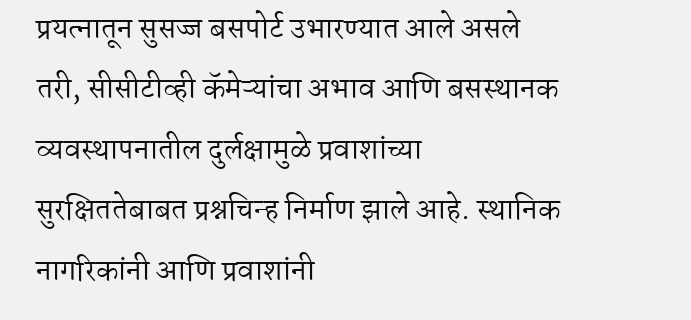प्रयत्नातून सुसज्ज बसपोर्ट उभारण्यात आले असले तरी, सीसीटीव्ही कॅमेऱ्यांचा अभाव आणि बसस्थानक व्यवस्थापनातील दुर्लक्षामुळे प्रवाशांच्या सुरक्षिततेबाबत प्रश्नचिन्ह निर्माण झाले आहे. स्थानिक नागरिकांनी आणि प्रवाशांनी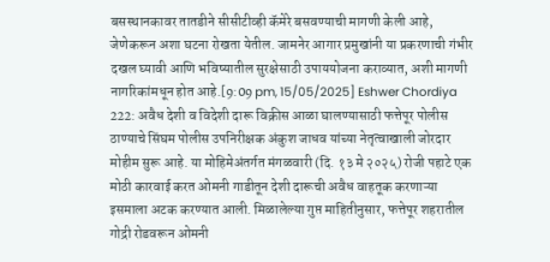बसस्थानकावर तातडीने सीसीटीव्ही कॅमेरे बसवण्याची मागणी केली आहे, जेणेकरून अशा घटना रोखता येतील. जामनेर आगार प्रमुखांनी या प्रकरणाची गंभीर दखल घ्यावी आणि भविष्यातील सुरक्षेसाठी उपाययोजना कराव्यात, अशी मागणी नागरिकांमधून होत आहे.[9:09 pm, 15/05/2025] Eshwer Chordiya 222: अवैध देशी व विदेशी दारू विक्रीस आळा घालण्यासाठी फत्तेपूर पोलीस ठाण्याचे सिंघम पोलीस उपनिरीक्षक अंकुश जाधव यांच्या नेतृत्वाखाली जोरदार मोहीम सुरू आहे. या मोहिमेअंतर्गत मंगळवारी (दि. १३ मे २०२५) रोजी पहाटे एक मोठी कारवाई करत ओमनी गाडीतून देशी दारूची अवैध वाहतूक करणाऱ्या इसमाला अटक करण्यात आली. मिळालेल्या गुप्त माहितीनुसार, फत्तेपूर शहरातील गोद्री रोडवरून ओमनी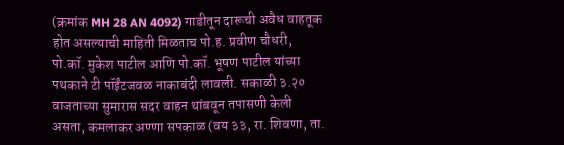(क्रमांक MH 28 AN 4092) गाडीतून दारूची अवैध वाहतूक होत असल्याची माहिती मिळताच पो.ह. प्रवीण चौधरी, पो.कॉ. मुकेश पाटील आणि पो.कॉ. भूषण पाटील यांच्या पथकाने टी पॉईंटजवळ नाकाबंदी लावली. सकाळी ३.२० वाजताच्या सुमारास सदर वाहन थांबवून तपासणी केली असता, कमलाकर अण्णा सपकाळ (वय ३३, रा. शिवणा, ता.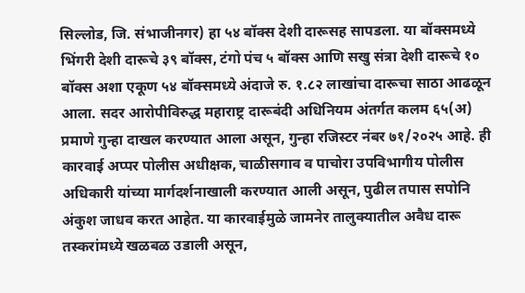सिल्लोड, जि. संभाजीनगर) हा ५४ बॉक्स देशी दारूसह सापडला. या बॉक्समध्ये भिंगरी देशी दारूचे ३९ बॉक्स, टंगो पंच ५ बॉक्स आणि सखु संत्रा देशी दारूचे १० बॉक्स अशा एकूण ५४ बॉक्समध्ये अंदाजे रु. १.८२ लाखांचा दारूचा साठा आढळून आला. सदर आरोपीविरुद्ध महाराष्ट्र दारूबंदी अधिनियम अंतर्गत कलम ६५(अ) प्रमाणे गुन्हा दाखल करण्यात आला असून, गुन्हा रजिस्टर नंबर ७१/२०२५ आहे. ही कारवाई अप्पर पोलीस अधीक्षक, चाळीसगाव व पाचोरा उपविभागीय पोलीस अधिकारी यांच्या मार्गदर्शनाखाली करण्यात आली असून, पुढील तपास सपोनि अंकुश जाधव करत आहेत. या कारवाईमुळे जामनेर तालुक्यातील अवैध दारू तस्करांमध्ये खळबळ उडाली असून,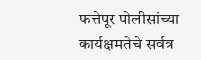फत्तेपूर पोलीसांच्या कार्यक्षमतेचे सर्वत्र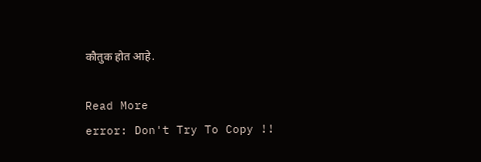कौतुक होत आहे.

Read More
error: Don't Try To Copy !!